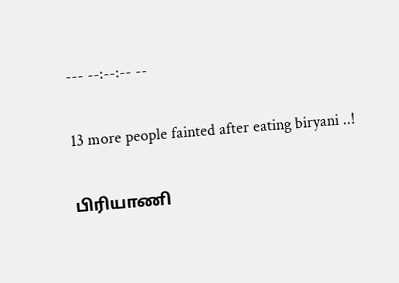--- --:--:-- --

13 more people fainted after eating biryani ..!

பிரியாணி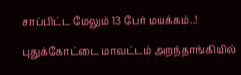சாப்பிட்ட மேலும் 13 பேர் மயக்கம்..!

புதுக்கோட்டை மாவட்டம் அறந்தாங்கியில்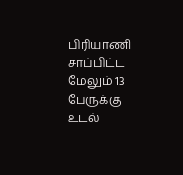பிரியாணி சாப்பிட்ட மேலும் 13 பேருக்கு உடல்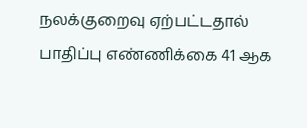நலக்குறைவு ஏற்பட்டதால் பாதிப்பு எண்ணிக்கை 41 ஆக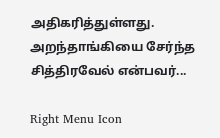அதிகரித்துள்ளது. அறந்தாங்கியை சேர்ந்த சித்திரவேல் என்பவர்...

Right Menu Icon